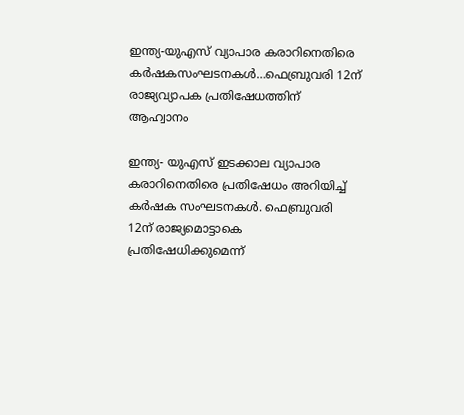ഇന്ത്യ-യുഎസ് വ്യാപാര കരാറിനെതിരെ കർഷകസംഘടനകൾ…ഫെബ്രുവരി 12ന് രാജ്യവ്യാപക പ്രതിഷേധത്തിന് ആഹ്വാനം

ഇന്ത്യ- യുഎസ് ഇടക്കാല വ്യാപാര കരാറിനെതിരെ പ്രതിഷേധം അറിയിച്ച് കർഷക സംഘടനകൾ. ഫെബ്രുവരി 12ന് രാജ്യമൊട്ടാകെ പ്രതിഷേധിക്കുമെന്ന്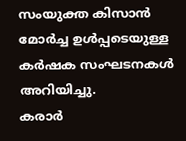സംയുക്ത കിസാൻ മോർച്ച ഉൾപ്പടെയുള്ള കർഷക സംഘടനകൾ അറിയിച്ചു.
കരാർ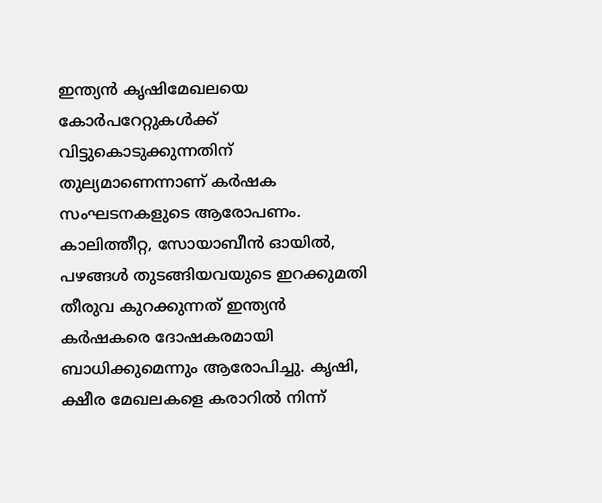ഇന്ത്യൻ കൃഷിമേഖലയെ കോർപറേറ്റുകൾക്ക് വിട്ടുകൊടുക്കുന്നതിന് തുല്യമാണെന്നാണ് കർഷക സംഘടനകളുടെ ആരോപണം. കാലിത്തീറ്റ, സോയാബീൻ ഓയിൽ, പഴങ്ങൾ തുടങ്ങിയവയുടെ ഇറക്കുമതി തീരുവ കുറക്കുന്നത് ഇന്ത്യൻ കർഷകരെ ദോഷകരമായി ബാധിക്കുമെന്നും ആരോപിച്ചു. കൃഷി, ക്ഷീര മേഖലകളെ കരാറിൽ നിന്ന്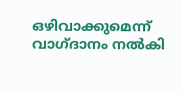ഒഴിവാക്കുമെന്ന് വാഗ്ദാനം നൽകി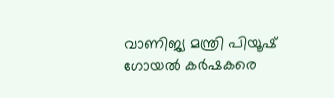വാണിജ്യ മന്ത്രി പിയൂഷ് ഗോയൽ കർഷകരെ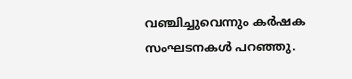വഞ്ചിച്ചുവെന്നും കർഷക സംഘടനകൾ പറഞ്ഞു.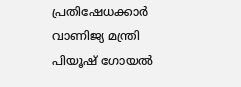പ്രതിഷേധക്കാർ വാണിജ്യ മന്ത്രി പിയൂഷ് ഗോയൽ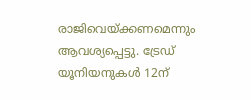രാജിവെയ്ക്കണമെന്നും ആവശ്യപ്പെട്ടു. ട്രേഡ് യൂനിയനുകൾ 12ന്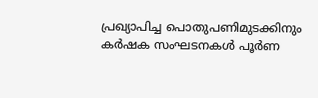പ്രഖ്യാപിച്ച പൊതുപണിമുടക്കിനും കർഷക സംഘടനകൾ പൂർണ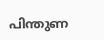പിന്തുണ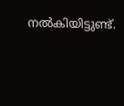നൽകിയിട്ടുണ്ട്.